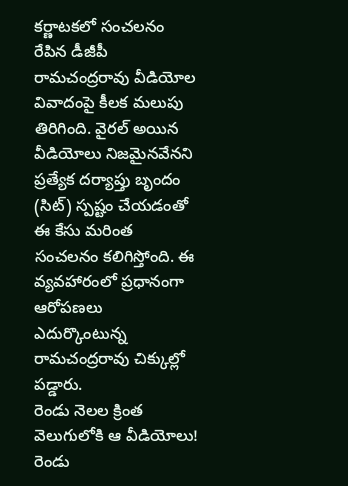కర్ణాటకలో సంచలనం రేపిన డీజీపీ రామచంద్రరావు వీడియోల వివాదంపై కీలక మలుపు తిరిగింది. వైరల్ అయిన వీడియోలు నిజమైనవేనని ప్రత్యేక దర్యాప్తు బృందం (సిట్) స్పష్టం చేయడంతో ఈ కేసు మరింత సంచలనం కలిగిస్తోంది. ఈ వ్యవహారంలో ప్రధానంగా ఆరోపణలు ఎదుర్కొంటున్న రామచంద్రరావు చిక్కుల్లో పడ్డారు.
రెండు నెలల క్రింత వెలుగులోకి ఆ వీడియోలు!
రెండు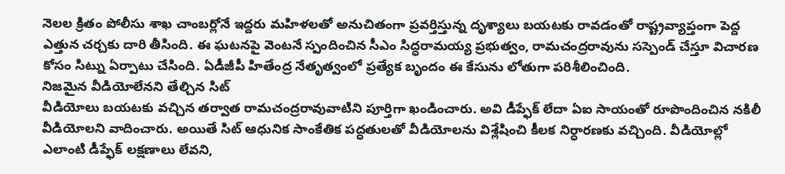నెలల క్రితం పోలీసు శాఖ చాంబర్లోనే ఇద్దరు మహిళలతో అనుచితంగా ప్రవర్తిస్తున్న దృశ్యాలు బయటకు రావడంతో రాష్ట్రవ్యాప్తంగా పెద్ద ఎత్తున చర్చకు దారి తీసింది. ఈ ఘటనపై వెంటనే స్పందించిన సీఎం సిద్ధరామయ్య ప్రభుత్వం, రామచంద్రరావును సస్పెండ్ చేస్తూ విచారణ కోసం సిట్ను ఏర్పాటు చేసింది. ఏడీజీపీ హితేంద్ర నేతృత్వంలో ప్రత్యేక బృందం ఈ కేసును లోతుగా పరిశీలించింది.
నిజమైన వీడియోలేనని తేల్చిన సిట్
వీడియోలు బయటకు వచ్చిన తర్వాత రామచంద్రరావువాటిని పూర్తిగా ఖండించారు. అవి డీప్ఫేక్ లేదా ఏఐ సాయంతో రూపొందించిన నకిలీ వీడియోలని వాదించారు. అయితే సిట్ ఆధునిక సాంకేతిక పద్ధతులతో వీడియోలను విశ్లేషించి కీలక నిర్ధారణకు వచ్చింది. వీడియోల్లో ఎలాంటి డీప్ఫేక్ లక్షణాలు లేవని,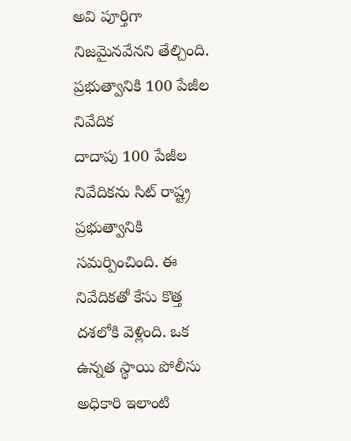అవి పూర్తిగా నిజమైనవేనని తేల్చింది.
ప్రభుత్వానికి 100 పేజీల నివేదిక
దాదాపు 100 పేజీల నివేదికను సిట్ రాష్ట్ర ప్రభుత్వానికి సమర్పించింది. ఈ నివేదికతో కేసు కొత్త దశలోకి వెళ్లింది. ఒక ఉన్నత స్థాయి పోలీసు అధికారి ఇలాంటి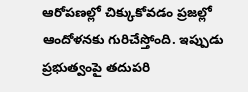ఆరోపణల్లో చిక్కుకోవడం ప్రజల్లో ఆందోళనకు గురిచేస్తోంది. ఇప్పుడు ప్రభుత్వంపై తదుపరి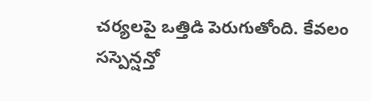చర్యలపై ఒత్తిడి పెరుగుతోంది. కేవలం సస్పెన్షన్తో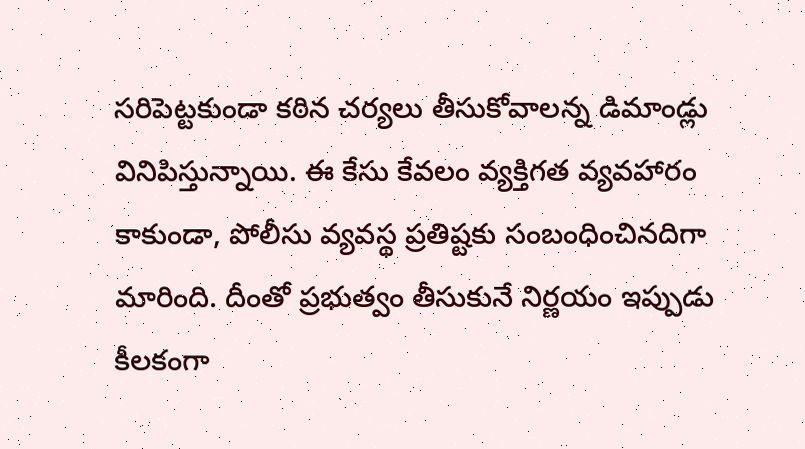సరిపెట్టకుండా కఠిన చర్యలు తీసుకోవాలన్న డిమాండ్లు వినిపిస్తున్నాయి. ఈ కేసు కేవలం వ్యక్తిగత వ్యవహారం కాకుండా, పోలీసు వ్యవస్థ ప్రతిష్టకు సంబంధించినదిగా మారింది. దీంతో ప్రభుత్వం తీసుకునే నిర్ణయం ఇప్పుడు కీలకంగా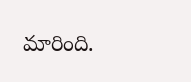మారింది.